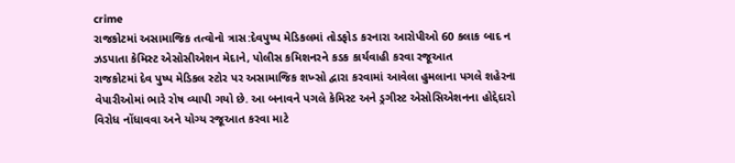crime
રાજકોટમાં અસામાજિક તત્વોનો ત્રાસ:દેવપુષ્પ મેડિકલમાં તોડફોડ કરનારા આરોપીઓ 60 કલાક બાદ ન ઝડપાતા કેમિસ્ટ એસોસીએશન મેદાને, પોલીસ કમિશનરને કડક કાર્યવાહી કરવા રજૂઆત
રાજકોટમાં દેવ પુષ્પ મેડિકલ સ્ટોર પર અસામાજિક શખ્સો દ્વારા કરવામાં આવેલા હુમલાના પગલે શહેરના વેપારીઓમાં ભારે રોષ વ્યાપી ગયો છે. આ બનાવને પગલે કેમિસ્ટ અને ડ્રગીસ્ટ એસોસિએશનના હોદ્દેદારો વિરોધ નોંધાવવા અને યોગ્ય રજૂઆત કરવા માટે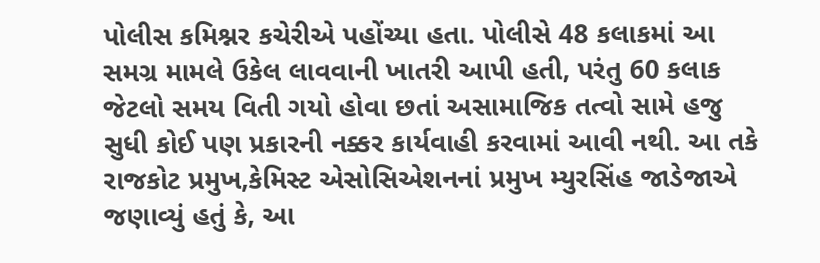પોલીસ કમિશ્નર કચેરીએ પહોંચ્યા હતા. પોલીસે 48 કલાકમાં આ સમગ્ર મામલે ઉકેલ લાવવાની ખાતરી આપી હતી, પરંતુ 60 કલાક જેટલો સમય વિતી ગયો હોવા છતાં અસામાજિક તત્વો સામે હજુ સુધી કોઈ પણ પ્રકારની નક્કર કાર્યવાહી કરવામાં આવી નથી. આ તકે રાજકોટ પ્રમુખ,કેમિસ્ટ એસોસિએશનનાં પ્રમુખ મ્યુરસિંહ જાડેજાએ જણાવ્યું હતું કે, આ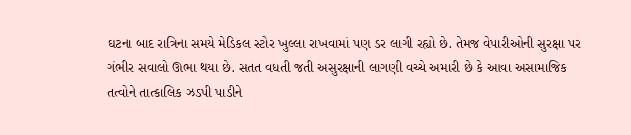ઘટના બાદ રાત્રિના સમયે મેડિકલ સ્ટોર ખુલ્લા રાખવામાં પણ ડર લાગી રહ્યો છે. તેમજ વેપારીઓની સુરક્ષા પર ગંભીર સવાલો ઊભા થયા છે. સતત વધતી જતી અસુરક્ષાની લાગણી વચ્ચે અમારી છે કે આવા અસામાજિક તત્વોને તાત્કાલિક ઝડપી પાડીને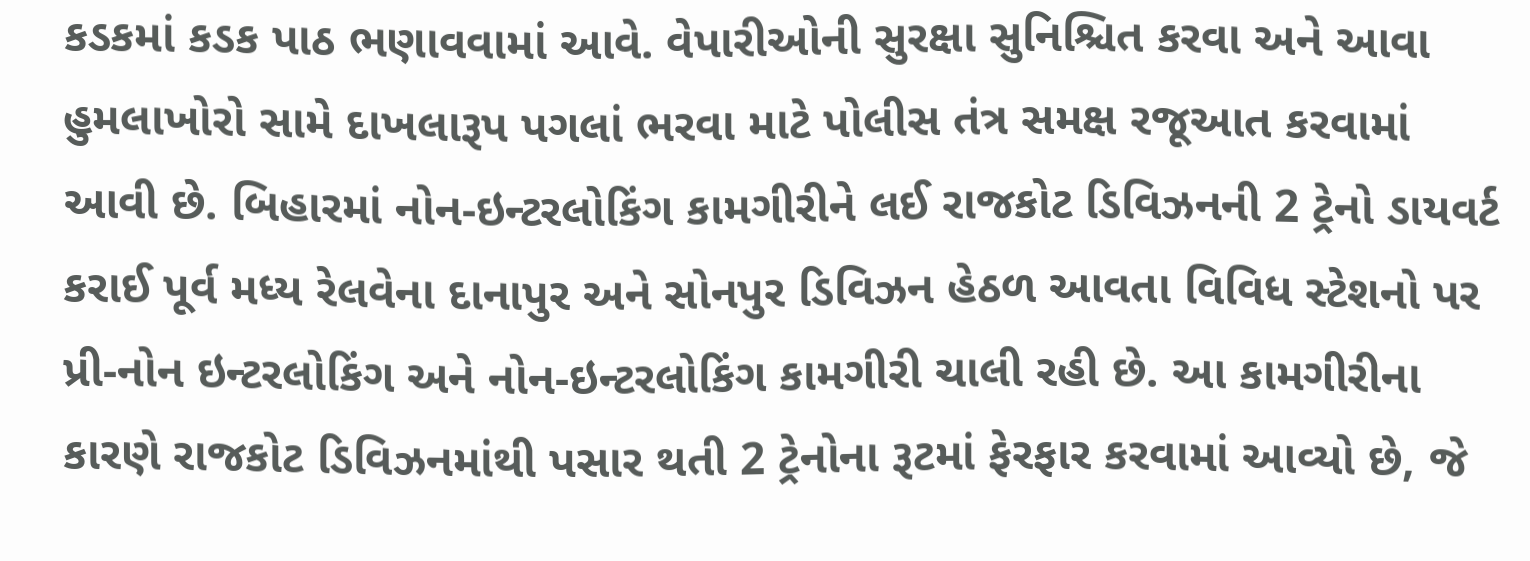કડકમાં કડક પાઠ ભણાવવામાં આવે. વેપારીઓની સુરક્ષા સુનિશ્ચિત કરવા અને આવા હુમલાખોરો સામે દાખલારૂપ પગલાં ભરવા માટે પોલીસ તંત્ર સમક્ષ રજૂઆત કરવામાં આવી છે. બિહારમાં નોન-ઇન્ટરલોકિંગ કામગીરીને લઈ રાજકોટ ડિવિઝનની 2 ટ્રેનો ડાયવર્ટ કરાઈ પૂર્વ મધ્ય રેલવેના દાનાપુર અને સોનપુર ડિવિઝન હેઠળ આવતા વિવિધ સ્ટેશનો પર પ્રી-નોન ઇન્ટરલોકિંગ અને નોન-ઇન્ટરલોકિંગ કામગીરી ચાલી રહી છે. આ કામગીરીના કારણે રાજકોટ ડિવિઝનમાંથી પસાર થતી 2 ટ્રેનોના રૂટમાં ફેરફાર કરવામાં આવ્યો છે, જે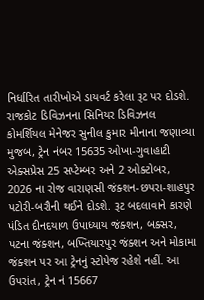નિર્ધારિત તારીખોએ ડાયવર્ટ કરેલા રૂટ પર દોડશે. રાજકોટ ડિવિઝનના સિનિયર ડિવિઝનલ કોમર્શિયલ મેનેજર સુનીલ કુમાર મીનાના જણાવ્યા મુજબ, ટ્રેન નંબર 15635 ઓખા-ગુવાહાટી એક્સપ્રેસ 25 સપ્ટેમ્બર અને 2 ઓક્ટોબર, 2026 ના રોજ વારાણસી જંક્શન-છપરા-શાહપુર પટોરી-બરૌની થઈને દોડશે. રૂટ બદલાવાને કારણે પંડિત દીનદયાળ ઉપાધ્યાય જંક્શન, બક્સર, પટના જંક્શન, બખ્તિયારપુર જંક્શન અને મોકામા જંક્શન પર આ ટ્રેનનું સ્ટોપેજ રહેશે નહીં. આ ઉપરાંત, ટ્રેન નં 15667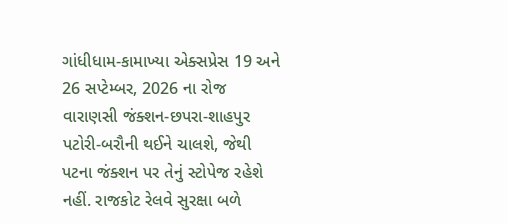ગાંધીધામ-કામાખ્યા એક્સપ્રેસ 19 અને 26 સપ્ટેમ્બર, 2026 ના રોજ વારાણસી જંક્શન-છપરા-શાહપુર પટોરી-બરૌની થઈને ચાલશે, જેથી પટના જંક્શન પર તેનું સ્ટોપેજ રહેશે નહીં. રાજકોટ રેલવે સુરક્ષા બળે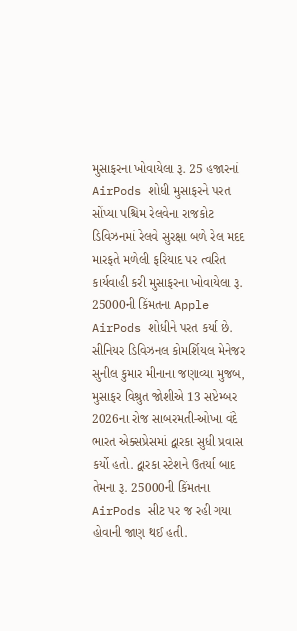મુસાફરના ખોવાયેલા રૂ. 25 હજારનાં AirPods શોધી મુસાફરને પરત સોંપ્યા પશ્ચિમ રેલવેના રાજકોટ ડિવિઝનમાં રેલવે સુરક્ષા બળે રેલ મદદ મારફતે મળેલી ફરિયાદ પર ત્વરિત કાર્યવાહી કરી મુસાફરના ખોવાયેલા રૂ. 25000ની કિંમતના Apple AirPods શોધીને પરત કર્યા છે. સીનિયર ડિવિઝનલ કોમર્શિયલ મેનેજર સુનીલ કુમાર મીનાના જણાવ્યા મુજબ, મુસાફર વિશ્રુત જોશીએ 13 સપ્ટેમ્બર 2026ના રોજ સાબરમતી-ઓખા વંદે ભારત એક્સપ્રેસમાં દ્વારકા સુધી પ્રવાસ કર્યો હતો. દ્વારકા સ્ટેશને ઉતર્યા બાદ તેમના રૂ. 25000ની કિંમતના AirPods સીટ પર જ રહી ગયા હોવાની જાણ થઈ હતી.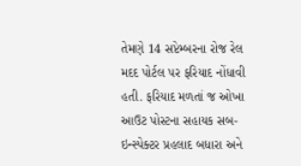તેમણે 14 સપ્ટેમ્બરના રોજ રેલ મદદ પોર્ટલ પર ફરિયાદ નોંધાવી હતી. ફરિયાદ મળતાં જ ઓખા આઉટ પોસ્ટના સહાયક સબ-ઇન્સ્પેક્ટર પ્રહલાદ બધારા અને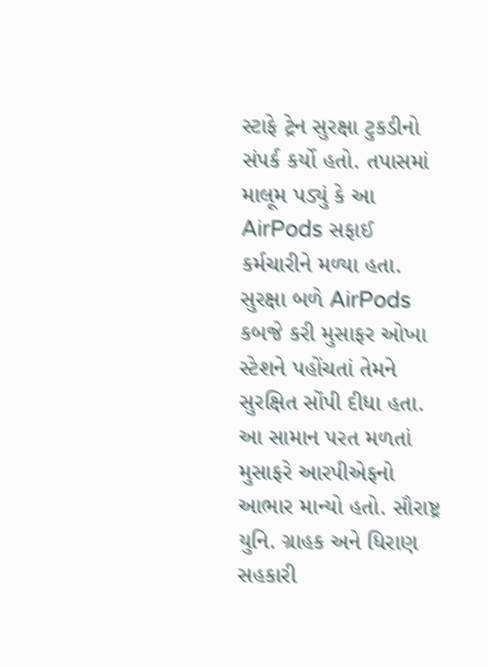સ્ટાફે ટ્રેન સુરક્ષા ટુકડીનો સંપર્ક કર્યો હતો. તપાસમાં માલૂમ પડ્યું કે આ AirPods સફાઈ કર્મચારીને મળ્યા હતા. સુરક્ષા બળે AirPods કબજે કરી મુસાફર ઓખા સ્ટેશને પહોંચતાં તેમને સુરક્ષિત સોંપી દીધા હતા. આ સામાન પરત મળતાં મુસાફરે આરપીએફનો આભાર માન્યો હતો. સૌરાષ્ટ્ર યુનિ. ગ્રાહક અને ધિરાણ સહકારી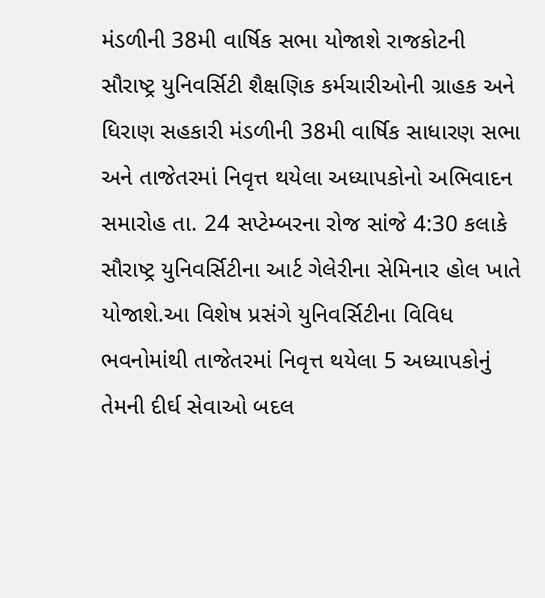મંડળીની 38મી વાર્ષિક સભા યોજાશે રાજકોટની સૌરાષ્ટ્ર યુનિવર્સિટી શૈક્ષણિક કર્મચારીઓની ગ્રાહક અને ધિરાણ સહકારી મંડળીની 38મી વાર્ષિક સાધારણ સભા અને તાજેતરમાં નિવૃત્ત થયેલા અધ્યાપકોનો અભિવાદન સમારોહ તા. 24 સપ્ટેમ્બરના રોજ સાંજે 4:30 કલાકે સૌરાષ્ટ્ર યુનિવર્સિટીના આર્ટ ગેલેરીના સેમિનાર હોલ ખાતે યોજાશે.આ વિશેષ પ્રસંગે યુનિવર્સિટીના વિવિધ ભવનોમાંથી તાજેતરમાં નિવૃત્ત થયેલા 5 અધ્યાપકોનું તેમની દીર્ઘ સેવાઓ બદલ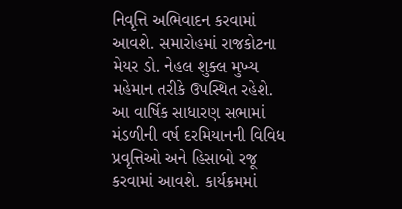નિવૃત્તિ અભિવાદન કરવામાં આવશે. સમારોહમાં રાજકોટના મેયર ડો. નેહલ શુક્લ મુખ્ય મહેમાન તરીકે ઉપસ્થિત રહેશે. આ વાર્ષિક સાધારણ સભામાં મંડળીની વર્ષ દરમિયાનની વિવિધ પ્રવૃત્તિઓ અને હિસાબો રજૂ કરવામાં આવશે. કાર્યક્રમમાં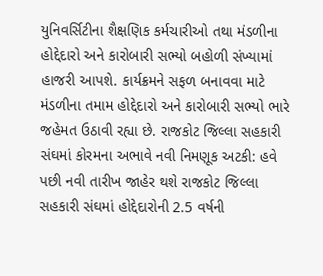યુનિવર્સિટીના શૈક્ષણિક કર્મચારીઓ તથા મંડળીના હોદ્દેદારો અને કારોબારી સભ્યો બહોળી સંખ્યામાં હાજરી આપશે. કાર્યક્રમને સફળ બનાવવા માટે મંડળીના તમામ હોદ્દેદારો અને કારોબારી સભ્યો ભારે જહેમત ઉઠાવી રહ્યા છે. રાજકોટ જિલ્લા સહકારી સંઘમાં કોરમના અભાવે નવી નિમણૂક અટકી: હવે પછી નવી તારીખ જાહેર થશે રાજકોટ જિલ્લા સહકારી સંઘમાં હોદ્દેદારોની 2.5 વર્ષની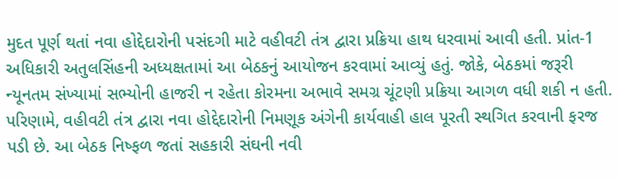મુદત પૂર્ણ થતાં નવા હોદ્દેદારોની પસંદગી માટે વહીવટી તંત્ર દ્વારા પ્રક્રિયા હાથ ધરવામાં આવી હતી. પ્રાંત-1 અધિકારી અતુલસિંહની અધ્યક્ષતામાં આ બેઠકનું આયોજન કરવામાં આવ્યું હતું. જોકે, બેઠકમાં જરૂરી ન્યૂનતમ સંખ્યામાં સભ્યોની હાજરી ન રહેતા કોરમના અભાવે સમગ્ર ચૂંટણી પ્રક્રિયા આગળ વધી શકી ન હતી. પરિણામે, વહીવટી તંત્ર દ્વારા નવા હોદ્દેદારોની નિમણૂક અંગેની કાર્યવાહી હાલ પૂરતી સ્થગિત કરવાની ફરજ પડી છે. આ બેઠક નિષ્ફળ જતાં સહકારી સંઘની નવી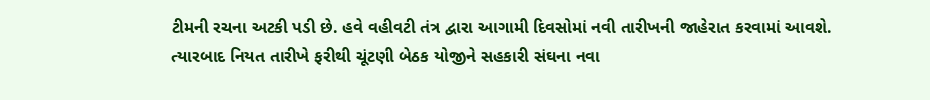ટીમની રચના અટકી પડી છે. હવે વહીવટી તંત્ર દ્વારા આગામી દિવસોમાં નવી તારીખની જાહેરાત કરવામાં આવશે. ત્યારબાદ નિયત તારીખે ફરીથી ચૂંટણી બેઠક યોજીને સહકારી સંઘના નવા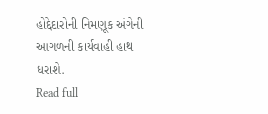હોદ્દેદારોની નિમણૂક અંગેની આગળની કાર્યવાહી હાથ ધરાશે.
Read full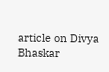article on Divya Bhaskar